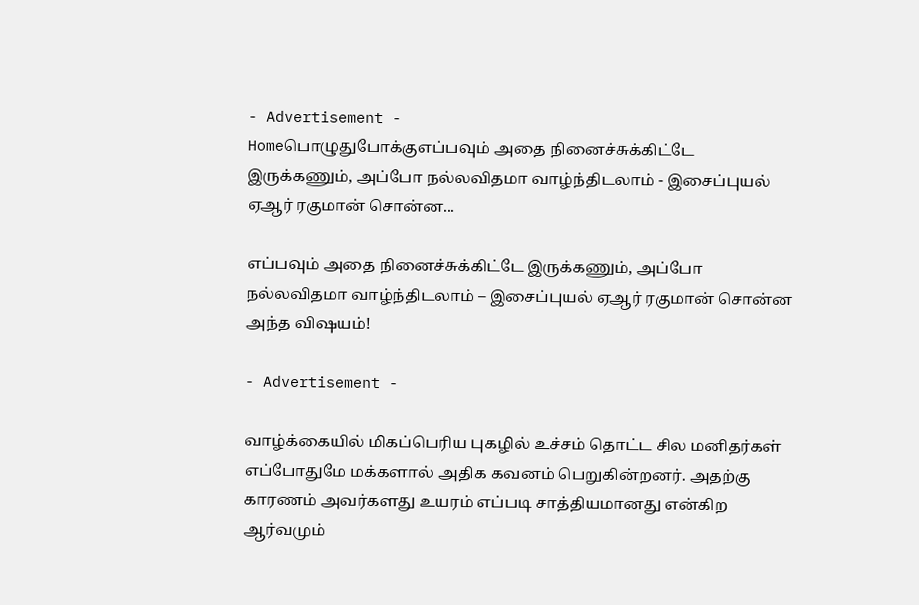- Advertisement -
Homeபொழுதுபோக்குஎப்பவும் அதை நினைச்சுக்கிட்டே இருக்கணும், அப்போ நல்லவிதமா வாழ்ந்திடலாம் - இசைப்புயல் ஏஆர் ரகுமான் சொன்ன...

எப்பவும் அதை நினைச்சுக்கிட்டே இருக்கணும், அப்போ நல்லவிதமா வாழ்ந்திடலாம் – இசைப்புயல் ஏஆர் ரகுமான் சொன்ன அந்த விஷயம்!

- Advertisement -

வாழ்க்கையில் மிகப்பெரிய புகழில் உச்சம் தொட்ட சில மனிதர்கள் எப்போதுமே மக்களால் அதிக கவனம் பெறுகின்றனர். அதற்கு காரணம் அவர்களது உயரம் எப்படி சாத்தியமானது என்கிற ஆர்வமும்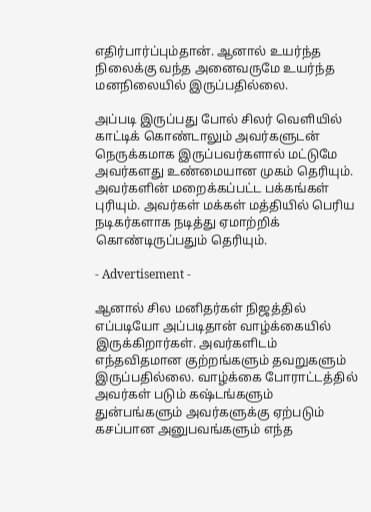எதிர்பார்ப்பும்தான். ஆனால் உயர்ந்த நிலைக்கு வந்த அனைவருமே உயர்ந்த மனநிலையில் இருப்பதில்லை.

அப்படி இருப்பது போல் சிலர் வெளியில் காட்டிக் கொண்டாலும் அவர்களுடன் நெருக்கமாக இருப்பவர்களால் மட்டுமே அவர்களது உண்மையான முகம் தெரியும். அவர்களின் மறைக்கப்பட்ட பக்கங்கள் புரியும். அவர்கள் மக்கள் மத்தியில் பெரிய நடிகர்களாக நடித்து ஏமாற்றிக் கொண்டிருப்பதும் தெரியும்.

- Advertisement -

ஆனால் சில மனிதர்கள் நிஜத்தில் எப்படியோ அப்படிதான் வாழ்க்கையில் இருக்கிறார்கள். அவர்களிடம் எந்தவிதமான குற்றங்களும் தவறுகளும் இருப்பதில்லை. வாழ்க்கை போராட்டத்தில் அவர்கள் படும் கஷ்டங்களும் துன்பங்களும் அவர்களுக்கு ஏற்படும் கசப்பான அனுபவங்களும் எந்த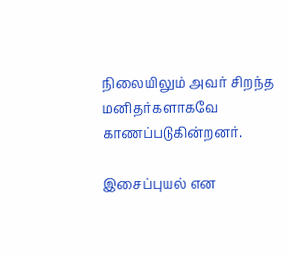நிலையிலும் அவர் சிறந்த மனிதர்களாகவே காணப்படுகின்றனர்.

இசைப்புயல் என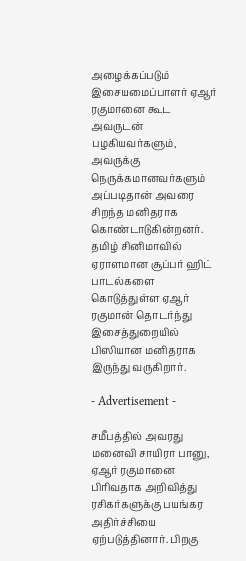அழைக்கப்படும் இசையமைப்பாளர் ஏஆர் ரகுமானை கூட அவருடன் பழகியவர்களும், அவருக்கு நெருக்கமானவர்களும் அப்படிதான் அவரை சிறந்த மனிதராக கொண்டாடுகின்றனர். தமிழ் சினிமாவில் ஏராளமான சூப்பர் ஹிட் பாடல்களை கொடுத்துள்ள ஏஆர் ரகுமான் தொடர்ந்து இசைத்துறையில் பிஸியான மனிதராக இருந்து வருகிறார்.

- Advertisement -

சமீபத்தில் அவரது மனைவி சாயிரா பானு, ஏஆர் ரகுமானை பிரிவதாக அறிவித்து ரசிகர்களுக்கு பயங்கர அதிர்ச்சியை ஏற்படுத்தினார். பிறகு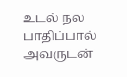உடல் நல பாதிப்பால் அவருடன்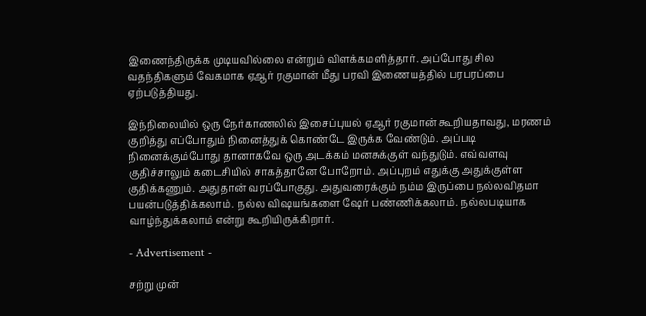இணைந்திருக்க முடியவில்லை என்றும் விளக்கமளித்தார். அப்போது சில வதந்திகளும் வேகமாக ஏஆர் ரகுமான் மீது பரவி இணையத்தில் பரபரப்பை ஏற்படுத்தியது.

இந்நிலையில் ஒரு நேர்காணலில் இசைப்புயல் ஏஆர் ரகுமான் கூறியதாவது, மரணம் குறித்து எப்போதும் நினைத்துக் கொண்டே இருக்க வேண்டும். அப்படி நினைக்கும்போது தானாகவே ஒரு அடக்கம் மனசுக்குள் வந்துடும். எவ்வளவு குதிச்சாலும் கடைசியில் சாகத்தானே போறோம். அப்புறம் எதுக்கு அதுக்குள்ள குதிக்கணும். அதுதான் வரப்போகுது. அதுவரைக்கும் நம்ம இருப்பை நல்லவிதமா பயன்படுத்திக்கலாம். நல்ல விஷயங்களை ஷேர் பண்ணிக்கலாம். நல்லபடியாக வாழ்ந்துக்கலாம் என்று கூறியிருக்கிறார்.

- Advertisement -

சற்று முன்